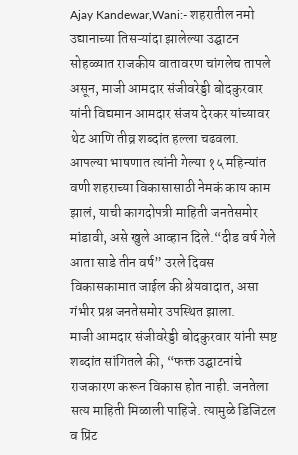Ajay Kandewar,Wani:- शहरातील नमो उद्यानाच्या तिसऱ्यांदा झालेल्या उद्घाटन सोहळ्यात राजकीय वातावरण चांगलेच तापले असून, माजी आमदार संजीवरेड्डी बोदकुरवार यांनी विद्यमान आमदार संजय देरकर यांच्यावर थेट आणि तीव्र शब्दांत हल्ला चढवला. आपल्या भाषणात त्यांनी गेल्या १५ महिन्यांत वणी शहराच्या विकासासाठी नेमकं काय काम झालं, याची कागदोपत्री माहिती जनतेसमोर मांडावी, असे खुले आव्हान दिले.“दीड वर्ष गेले आता साडे तीन वर्ष” उरले दिवस विकासकामात जाईल की श्रेयवादात, असा गंभीर प्रश्न जनतेसमोर उपस्थित झाला.
माजी आमदार संजीवरेड्डी बोदकुरवार यांनी स्पष्ट शब्दांत सांगितले की, “फक्त उद्घाटनांचे राजकारण करून विकास होत नाही. जनतेला सत्य माहिती मिळाली पाहिजे. त्यामुळे डिजिटल व प्रिंट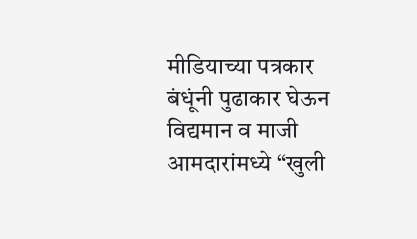मीडियाच्या पत्रकार बंधूंनी पुढाकार घेऊन विद्यमान व माजी आमदारांमध्ये “खुली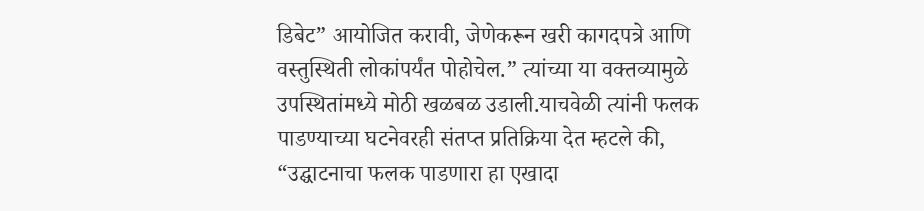डिबेट” आयोजित करावी, जेणेकरून खरी कागदपत्रे आणि वस्तुस्थिती लोकांपर्यंत पोहोचेल.” त्यांच्या या वक्तव्यामुळे उपस्थितांमध्ये मोठी खळबळ उडाली.याचवेळी त्यांनी फलक पाडण्याच्या घटनेवरही संतप्त प्रतिक्रिया देत म्हटले की, “उद्घाटनाचा फलक पाडणारा हा एखादा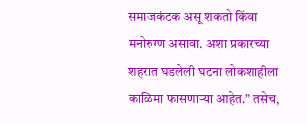समाजकंटक असू शकतो किंवा मनोरुग्ण असावा. अशा प्रकारच्या शहरात घडलेली घटना लोकशाहीला काळिमा फासणाऱ्या आहेत.” तसेच,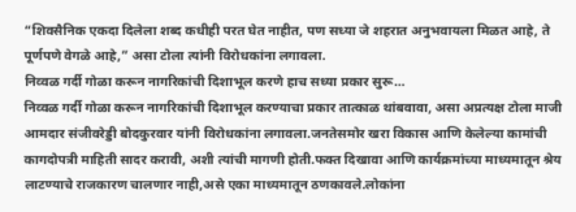“शिवसैनिक एकदा दिलेला शब्द कधीही परत घेत नाहीत, पण सध्या जे शहरात अनुभवायला मिळत आहे, ते पूर्णपणे वेगळे आहे,” असा टोला त्यांनी विरोधकांना लगावला.
निव्वळ गर्दी गोळा करून नागरिकांची दिशाभूल करणे हाच सध्या प्रकार सुरू…
निव्वळ गर्दी गोळा करून नागरिकांची दिशाभूल करण्याचा प्रकार तात्काळ थांबवावा, असा अप्रत्यक्ष टोला माजी आमदार संजीवरेड्डी बोदकुरवार यांनी विरोधकांना लगावला.जनतेसमोर खरा विकास आणि केलेल्या कामांची कागदोपत्री माहिती सादर करावी, अशी त्यांची मागणी होती.फक्त दिखावा आणि कार्यक्रमांच्या माध्यमातून श्रेय लाटण्याचे राजकारण चालणार नाही,असे एका माध्यमातून ठणकावले.लोकांना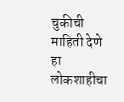चुकीची माहिती देणे हा लोकशाहीचा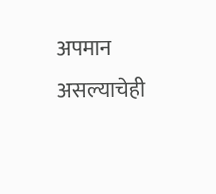अपमान असल्याचेही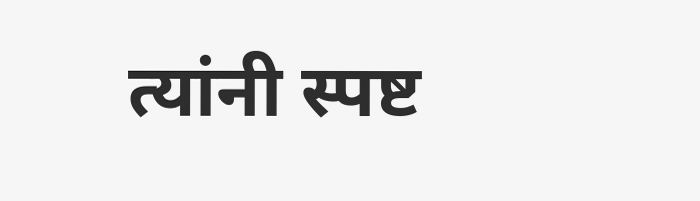त्यांनी स्पष्ट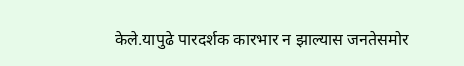केले.यापुढे पारदर्शक कारभार न झाल्यास जनतेसमोर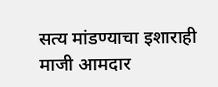सत्य मांडण्याचा इशाराही माजी आमदार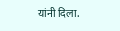यांनी दिला.